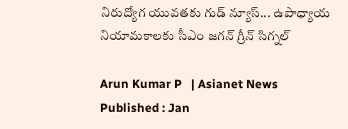నిరుద్యోగ యువతకు గుడ్ న్యూస్... ఉపాధ్యాయ నియామకాలకు సీఎం జగన్ గ్రీన్ సిగ్నల్

Arun Kumar P   | Asianet News
Published : Jan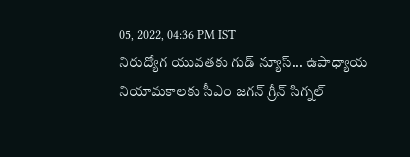05, 2022, 04:36 PM IST
నిరుద్యోగ యువతకు గుడ్ న్యూస్... ఉపాధ్యాయ నియామకాలకు సీఎం జగన్ గ్రీన్ సిగ్నల్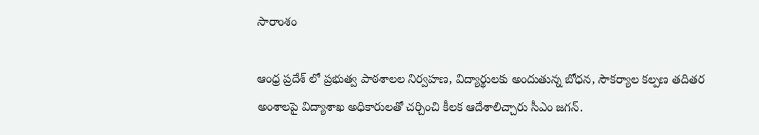సారాంశం

ఆంధ్ర ప్రదేశ్ లో ప్రభుత్వ పాఠశాలల నిర్వహణ, విద్యార్థులకు అందుతున్న బోధన, సౌకర్యాల కల్పణ తదితర అంశాలపై విద్యాశాఖ అధికారులతో చర్చించి కీలక ఆదేశాలిచ్చారు సీఎం జగన్.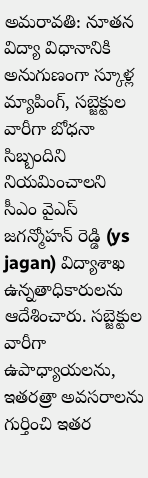అమరావతి: నూతన విద్యా విధానానికి అనుగుణంగా స్కూళ్ల మ్యాపింగ్, సబ్జెక్టుల వారీగా బోధనా సిబ్బందిని నియమించాలని సీఎం వైఎస్ జగన్మోహన్ రెడ్డి (ys jagan) విద్యాశాఖ ఉన్నతాధికారులను ఆదేశించారు. సబ్జెక్టుల వారీగా ఉపాధ్యాయలను, ఇతరత్రా అవసరాలను గుర్తించి ఇతర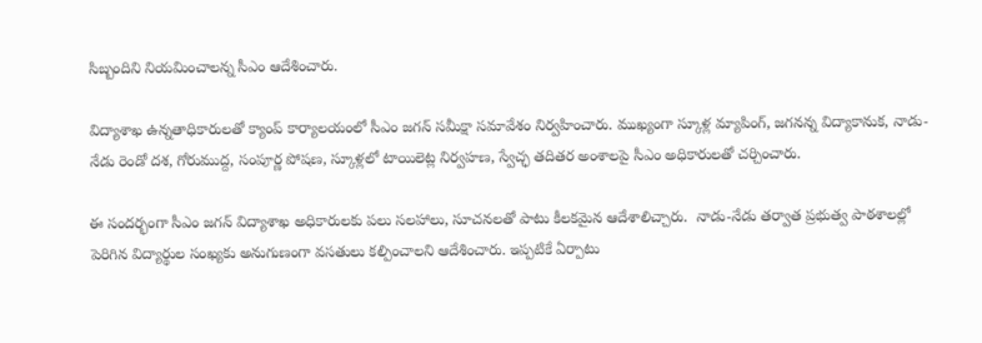సిబ్బందిని నియమించాలన్న సీఎం ఆదేశించారు.

విద్యాశాఖ ఉన్నతాధికారులతో క్యాంప్ కార్యాలయంలో సీఎం జగన్ సమీక్షా సమావేశం నిర్వహించారు. ముఖ్యంగా స్కూళ్ల మ్యాపింగ్, జగనన్న విద్యాకానుక, నాడు-నేడు రెండో దశ, గోరుముద్ద, సంపూర్ణ పోషణ, స్కూళ్లలో టాయిలెట్ల నిర్వహణ, స్వేచ్ఛ తదితర అంశాలపై సీఎం అధికారులతో చర్చించారు.

ఈ సందర్భంగా సీఎం జగన్ విద్యాశాఖ అధికారులకు పలు సలహాలు, సూచనలతో పాటు కీలకమైన ఆదేశాలిచ్చారు.  నాడు-నేడు తర్వాత ప్రభుత్వ పాఠశాలల్లో పెరిగిన విద్యార్థుల సంఖ్యకు అనుగుణంగా వసతులు కల్పించాలని ఆదేశించారు. ఇప్పటికే ఏర్పాటు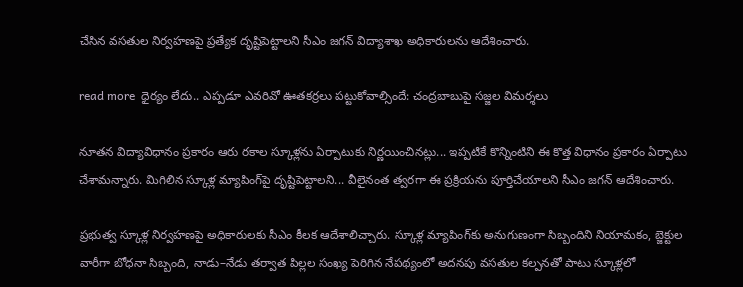చేసిన వసతుల నిర్వహణపై ప్రత్యేక దృష్టిపెట్టాలని సీఎం జగన్ విద్యాశాఖ అధికారులను ఆదేశించారు.

read more  ధైర్యం లేదు.. ఎప్పడూ ఎవరివో ఊతకర్రలు పట్టుకోవాల్సిందే: చంద్రబాబుపై సజ్జల విమర్శలు

నూతన విద్యావిధానం ప్రకారం ఆరు రకాల స్కూళ్లను ఏర్పాటుకు నిర్ణయించినట్లు... ఇప్పటికే కొన్నింటిని ఈ కొత్త విధానం ప్రకారం ఏర్పాటు చేశామన్నారు. మిగిలిన స్కూళ్ల మ్యాపింగ్‌పై దృష్టిపెట్టాలని... వీలైనంత త్వరగా ఈ ప్రక్రియను పూర్తిచేయాలని సీఎం జగన్ ఆదేశించారు.

ప్రభుత్వ స్కూళ్ల నిర్వహణపై అధికారులకు సీఎం కీలక ఆదేశాలిచ్చారు. స్కూళ్ల మ్యాపింగ్‌కు అనుగుణంగా సిబ్బందిని నియామకం, బ్జెక్టుల వారీగా బోధనా సిబ్బంది, నాడు–నేడు తర్వాత పిల్లల సంఖ్య పెరిగిన నేపథ్యంలో అదనపు వసతుల కల్పనతో పాటు స్కూళ్లలో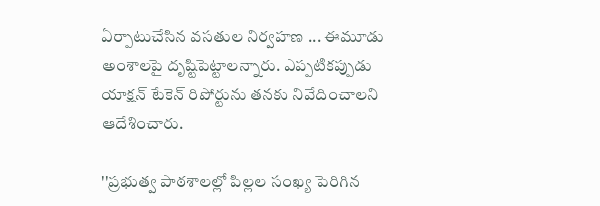ఏర్పాటుచేసిన వసతుల నిర్వహణ ... ఈమూడు అంశాలపై దృష్టిపెట్టాలన్నారు. ఎప్పటికప్పుడు యాక్షన్‌ టేకెన్‌ రిపోర్టును తనకు నివేదించాలని ఆదేశించారు.

''ప్రభుత్వ పాఠశాలల్లో పిల్లల సంఖ్య పెరిగిన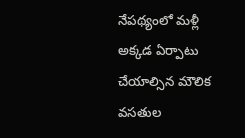నేపథ్యంలో మళ్లీ అక్కడ ఏర్పాటు చేయాల్సిన మౌలిక వసతుల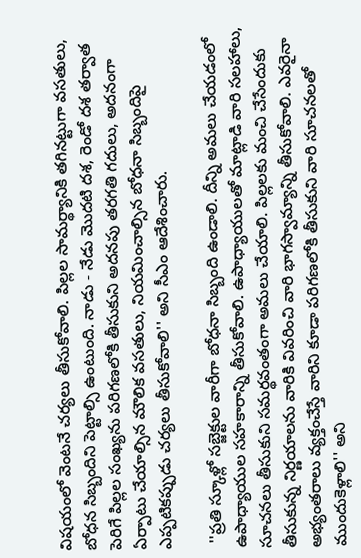విషయంలో వెంటనే చర్యలు తీసుకోవాలి. పిల్లల సామర్థ్యానికి తగినట్టుగా వసతులు, బోధన సిబ్బందిని పెట్టాల్సి ఉంటుంది. నాడు ‌- నేడు మొదటి దశ, రెండో దశ తర్వాత పెరిగే పిల్లల సంఖ్యను పరిగణలోకి తీసుకుని అదనపు తరగతి గదులు, అదనంగా ఏర్పాటు చేయాల్సిన మౌలిక వసతులు, నియమించాల్సిన బోధనా సిబ్బందిపై ఎప్పటికప్పుడు చర్యలు తీసుకోవాలి'' అని సీఎం ఆదేశించారు.

 ''ప్రతి స్కూళ్లో సబ్జెక్టుల వారీగా బోధనా సిబ్బంది ఉండాలి. దీన్ని అమలు చేయడంలో ఉపాధ్యాయుల సహకారాన్ని తీసుకోవాలి. ఉపాధ్యాయులతో మాట్లాడి వారి సలహాలు, సూచనలు తీసుకుని సమర్థవంతంగా అమలు చేయాలి. పిల్లలకు మంచి చేసేందుకు తీసుకున్న నిర్ణయాలను వారికి వివరించి వారి భాగస్వామ్యాన్ని తీసుకోవాలి. ఎవరైనా అభ్యంతరాలు వ్యక్తంచేస్తే వారిని కూడా పరిగణలోకి తీసుకుని వారి సూచనలతో ముందుకెళ్లాలి'' అని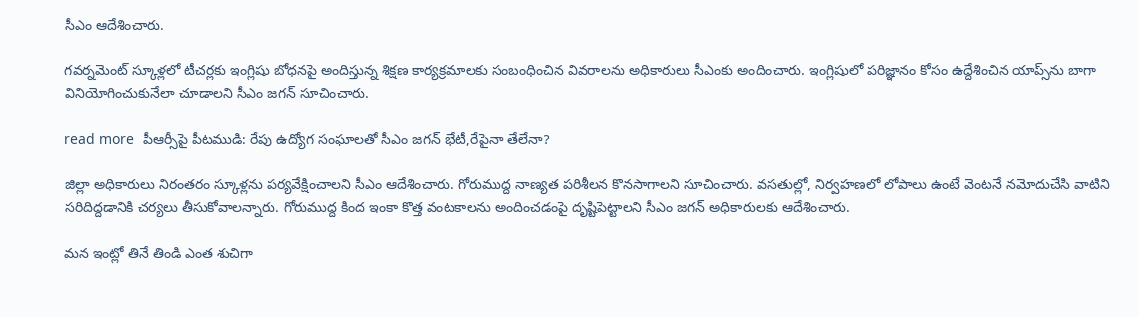సీఎం ఆదేశించారు.

గవర్నమెంట్ స్కూళ్లలో టీచర్లకు ఇంగ్లిషు బోధనపై అందిస్తున్న శిక్షణ కార్యక్రమాలకు సంబంధించిన వివరాలను అధికారులు సీఎంకు అందించారు. ఇంగ్లిషులో పరిజ్ఞానం కోసం ఉద్దేశించిన యాప్స్‌ను బాగా వినియోగించుకునేలా చూడాలని సీఎం జగన్ సూచించారు.

read more  పీఆర్సీ‌పై పీటముడి: రేపు ఉద్యోగ సంఘాలతో సీఎం జగన్ భేటీ,రేపైనా తేలేనా?

జిల్లా అధికారులు నిరంతరం స్కూళ్లను పర్యవేక్షించాలని సీఎం ఆదేశించారు. గోరుముద్ద నాణ్యత పరిశీలన కొనసాగాలని సూచించారు. వసతుల్లో, నిర్వహణలో లోపాలు ఉంటే వెంటనే నమోదుచేసి వాటిని సరిదిద్దడానికి చర్యలు తీసుకోవాలన్నారు. గోరుముద్ద కింద ఇంకా కొత్త వంటకాలను అందించడంపై దృష్టిపెట్టాలని సీఎం జగన్ అధికారులకు ఆదేశించారు.

మన ఇంట్లో తినే తిండి ఎంత శుచిగా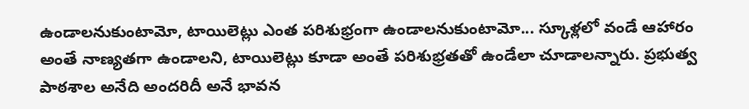ఉండాలనుకుంటామో, టాయిలెట్లు ఎంత పరిశుభ్రంగా ఉండాలనుకుంటామో... స్కూళ్లలో వండే ఆహారం అంతే నాణ్యతగా ఉండాలని, టాయిలెట్లు కూడా అంతే పరిశుభ్రతతో ఉండేలా చూడాలన్నారు. ప్రభుత్వ పాఠశాల అనేది అందరిదీ అనే భావన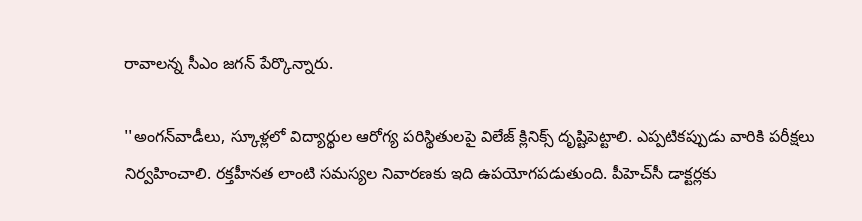రావాలన్న సీఎం జగన్ పేర్కొన్నారు.

''అంగన్‌వాడీలు, స్కూళ్లలో విద్యార్థుల ఆరోగ్య పరిస్థితులపై విలేజ్‌ క్లినిక్స్‌ దృష్టిపెట్టాలి. ఎప్పటికప్పుడు వారికి పరీక్షలు నిర్వహించాలి. రక్తహీనత లాంటి సమస్యల నివారణకు ఇది ఉపయోగపడుతుంది. పీహెచ్‌సీ డాక్టర్లకు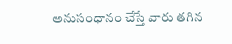అనుసంధానం చేస్తే వారు తగిన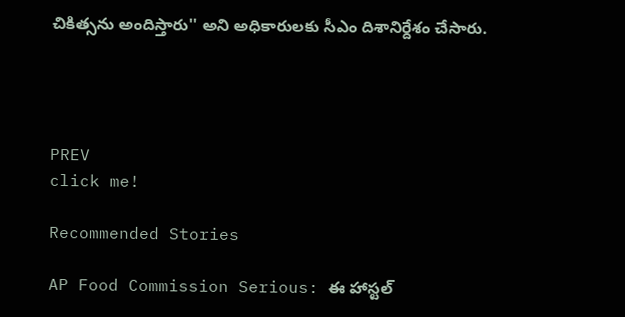చికిత్సను అందిస్తారు'' అని అధికారులకు సీఎం దిశానిర్దేశం చేసారు.




PREV
click me!

Recommended Stories

AP Food Commission Serious: ఈ హాస్టల్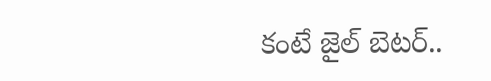కంటే జైల్ బెటర్..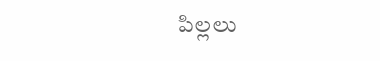పిల్లలు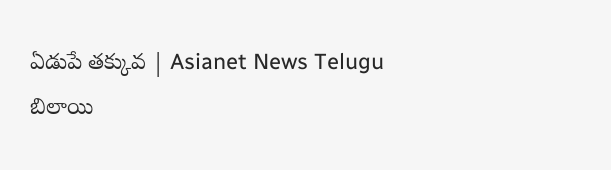ఏడుపే తక్కువ | Asianet News Telugu
బిలాయి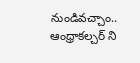నుండివచ్చాం.. ఆంధ్రాకల్చర్ ని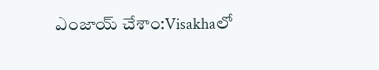ఎంజాయ్ చేశాం:Visakhaలో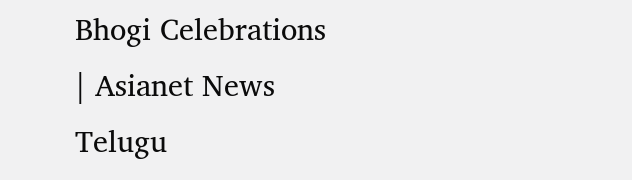Bhogi Celebrations | Asianet News Telugu